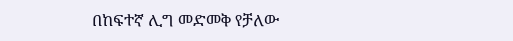በከፍተኛ ሊግ መድመቅ የቻለው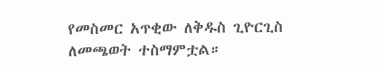የመስመር አጥቂው ለቅዱስ ጊዮርጊስ ለመጫወት ተስማምቷል።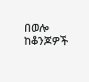በወሎ ከቆንጆዎች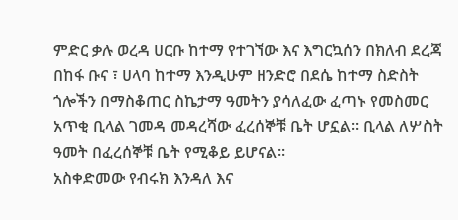ምድር ቃሉ ወረዳ ሀርቡ ከተማ የተገኘው እና እግርኳሰን በክለብ ደረጃ በከፋ ቡና ፣ ሀላባ ከተማ እንዲሁም ዘንድሮ በደሴ ከተማ ስድስት ጎሎችን በማስቆጠር ስኬታማ ዓመትን ያሳለፈው ፈጣኑ የመስመር አጥቂ ቢላል ገመዳ መዳረሻው ፈረሰኞቹ ቤት ሆኗል። ቢላል ለሦስት ዓመት በፈረሰኞቹ ቤት የሚቆይ ይሆናል።
አስቀድመው የብሩክ እንዳለ እና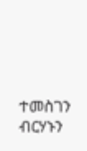ተመስገን ብርሃኑን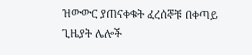ዝውውር ያጠናቀቁት ፈረሰኞቹ በቀጣይ ጊዜያት ሌሎች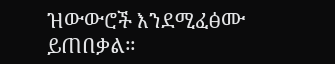ዝውውሮች እንደሚፈፅሙ ይጠበቃል።